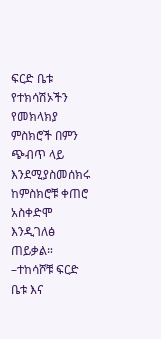ፍርድ ቤቱ የተክሳሽኦችን የመክላክያ ምስክሮች በምን ጭብጥ ላይ እንደሚያስመሰክሩ ከምስክሮቹ ቀጠሮ አስቀድሞ እንዲገለፅ ጠይቃል። –ተከሳሾቹ ፍርድ ቤቱ እና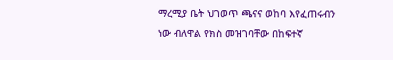ማረሚያ ቤት ህገወጥ ጫናና ወከባ እየፈጠሩብን ነው ብለዋል የክስ መዝገባቸው በከፍተኛ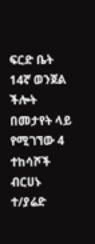ፍርድ ቤት 14ኛ ወንጀል ችሎት በመታየት ላይ የሚገኘው 4 ተከሳሾች ብርሀኑ ተ/ያሬድ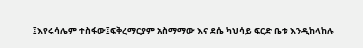፤እየሩሳሌም ተስፋው፤ፍቅረማርያም አስማማው እና ደሴ ካህሳይ ፍርድ ቤቱ እንዲከላከሉ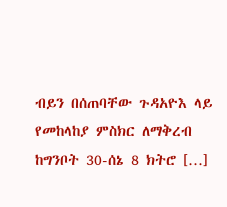ብይን በሰጠባቸው ጉዳአዮእ ላይ የመከላከያ ምስክር ለማቅረብ ከግንቦት 30-ሰኔ 8 ክትሮ […]